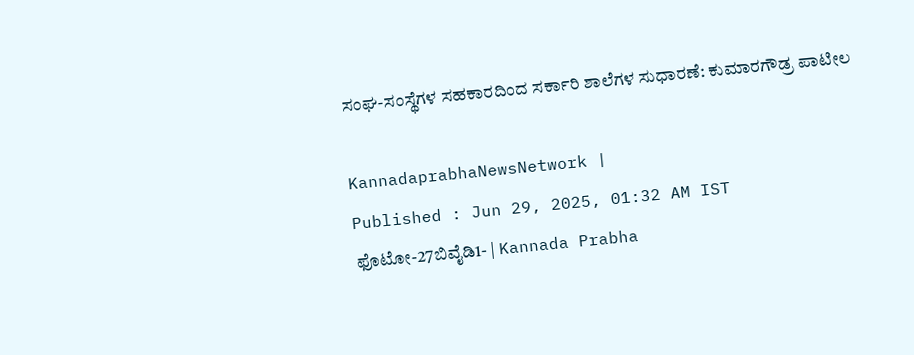ಸಂಘ-ಸಂಸ್ಥೆಗಳ ಸಹಕಾರದಿಂದ ಸರ್ಕಾರಿ ಶಾಲೆಗಳ ಸುಧಾರಣೆ: ಕುಮಾರಗೌಡ್ರ ಪಾಟೀಲ

KannadaprabhaNewsNetwork |
Published : Jun 29, 2025, 01:32 AM IST
ಫೊಟೋ-27ಬಿವೈಡಿ1- | Kannada Prabha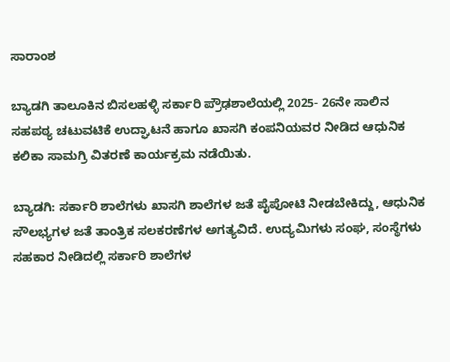ಸಾರಾಂಶ

ಬ್ಯಾಡಗಿ ತಾಲೂಕಿನ ಬಿಸಲಹಳ್ಳಿ ಸರ್ಕಾರಿ ಪ್ರೌಢಶಾಲೆಯಲ್ಲಿ 2025- 26ನೇ ಸಾಲಿನ ಸಹಪಠ್ಯ ಚಟುವಟಿಕೆ ಉದ್ಘಾಟನೆ ಹಾಗೂ ಖಾಸಗಿ ಕಂಪನಿಯವರ ನೀಡಿದ ಆಧುನಿಕ ಕಲಿಕಾ ಸಾಮಗ್ರಿ ವಿತರಣೆ ಕಾರ್ಯಕ್ರಮ ನಡೆಯಿತು.

ಬ್ಯಾಡಗಿ: ಸರ್ಕಾರಿ ಶಾಲೆಗಳು ಖಾಸಗಿ ಶಾಲೆಗಳ ಜತೆ ಪೈಪೋಟಿ ನೀಡಬೇಕಿದ್ದು, ಆಧುನಿಕ ಸೌಲಭ್ಯಗಳ ಜತೆ ತಾಂತ್ರಿಕ ಸಲಕರಣೆಗಳ ಅಗತ್ಯವಿದೆ. ಉದ್ಯಮಿಗಳು ಸಂಘ, ಸಂಸ್ಥೆಗಳು ಸಹಕಾರ ನೀಡಿದಲ್ಲಿ ಸರ್ಕಾರಿ ಶಾಲೆಗಳ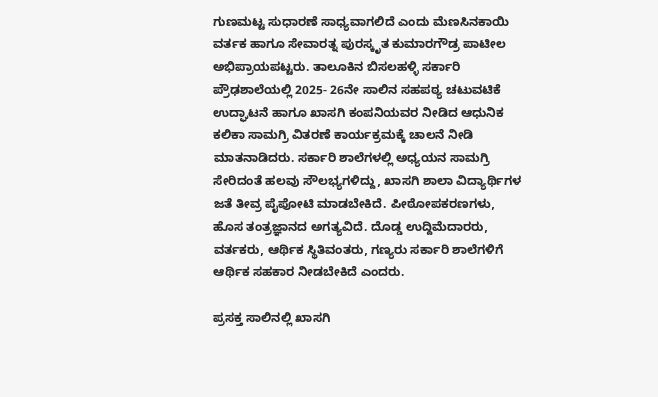ಗುಣಮಟ್ಟ ಸುಧಾರಣೆ ಸಾಧ್ಯವಾಗಲಿದೆ ಎಂದು ಮೆಣಸಿನಕಾಯಿ ವರ್ತಕ ಹಾಗೂ ಸೇವಾರತ್ನ ಪುರಸ್ಕೃತ ಕುಮಾರಗೌಡ್ರ ಪಾಟೀಲ ಅಭಿಪ್ರಾಯಪಟ್ಟರು. ತಾಲೂಕಿನ ಬಿಸಲಹಳ್ಳಿ ಸರ್ಕಾರಿ ಪ್ರೌಢಶಾಲೆಯಲ್ಲಿ 2025- 26ನೇ ಸಾಲಿನ ಸಹಪಠ್ಯ ಚಟುವಟಿಕೆ ಉದ್ಘಾಟನೆ ಹಾಗೂ ಖಾಸಗಿ ಕಂಪನಿಯವರ ನೀಡಿದ ಆಧುನಿಕ ಕಲಿಕಾ ಸಾಮಗ್ರಿ ವಿತರಣೆ ಕಾರ್ಯಕ್ರಮಕ್ಕೆ ಚಾಲನೆ ನೀಡಿ ಮಾತನಾಡಿದರು. ಸರ್ಕಾರಿ ಶಾಲೆಗಳಲ್ಲಿ ಅಧ್ಯಯನ ಸಾಮಗ್ರಿ ಸೇರಿದಂತೆ ಹಲವು ಸೌಲಭ್ಯಗಳಿದ್ದು, ಖಾಸಗಿ ಶಾಲಾ ವಿದ್ಯಾರ್ಥಿಗಳ ಜತೆ ತೀವ್ರ ಪೈಪೋಟಿ ಮಾಡಬೇಕಿದೆ. ಪೀಠೋಪಕರಣಗಳು, ಹೊಸ ತಂತ್ರಜ್ಞಾನದ ಅಗತ್ಯವಿದೆ. ದೊಡ್ಡ ಉದ್ದಿಮೆದಾರರು, ವರ್ತಕರು, ಆರ್ಥಿಕ ಸ್ಥಿತಿವಂತರು, ಗಣ್ಯರು ಸರ್ಕಾರಿ ಶಾಲೆಗಳಿಗೆ ಆರ್ಥಿಕ ಸಹಕಾರ ನೀಡಬೇಕಿದೆ ಎಂದರು.

ಪ್ರಸಕ್ತ ಸಾಲಿನಲ್ಲಿ ಖಾಸಗಿ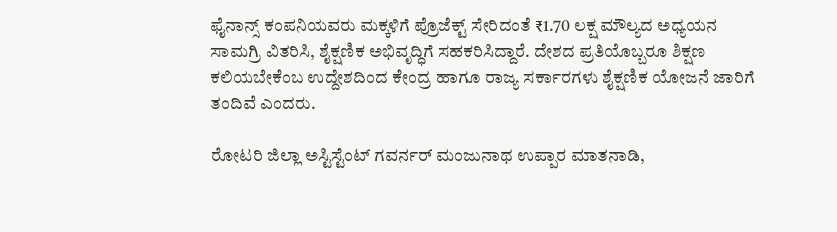ಫೈನಾನ್ಸ್ ಕಂಪನಿಯವರು ಮಕ್ಕಳಿಗೆ ಪ್ರೊಜೆಕ್ಟ್‌ ಸೇರಿದಂತೆ ₹1.70 ಲಕ್ಷ ಮೌಲ್ಯದ ಅಧ್ಯಯನ ಸಾಮಗ್ರಿ ವಿತರಿಸಿ, ಶೈಕ್ಷಣಿಕ ಅಭಿವೃದ್ಧಿಗೆ ಸಹಕರಿಸಿದ್ದಾರೆ. ದೇಶದ ಪ್ರತಿಯೊಬ್ಬರೂ ಶಿಕ್ಷಣ ಕಲಿಯಬೇಕೆಂಬ ಉದ್ದೇಶದಿಂದ ಕೇಂದ್ರ ಹಾಗೂ ರಾಜ್ಯ ಸರ್ಕಾರಗಳು ಶೈಕ್ಷಣಿಕ ಯೋಜನೆ ಜಾರಿಗೆ ತಂದಿವೆ ಎಂದರು.

ರೋಟರಿ ಜಿಲ್ಲಾ ಅಸ್ಟಿಸ್ಟೆಂಟ್ ಗವರ್ನರ್ ಮಂಜುನಾಥ ಉಪ್ಪಾರ ಮಾತನಾಡಿ,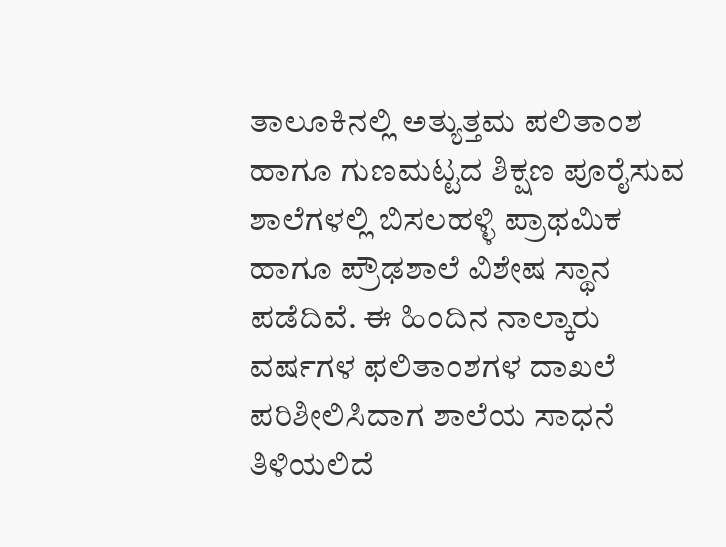ತಾಲೂಕಿನಲ್ಲಿ ಅತ್ಯುತ್ತಮ ಪಲಿತಾಂಶ ಹಾಗೂ ಗುಣಮಟ್ಟದ ಶಿಕ್ಷಣ ಪೂರೈಸುವ ಶಾಲೆಗಳಲ್ಲಿ ಬಿಸಲಹಳ್ಳಿ ಪ್ರಾಥಮಿಕ ಹಾಗೂ ಪ್ರೌಢಶಾಲೆ ವಿಶೇಷ ಸ್ಥಾನ ಪಡೆದಿವೆ. ಈ ಹಿಂದಿನ ನಾಲ್ಕಾರು ವರ್ಷಗಳ ಫಲಿತಾಂಶಗಳ ದಾಖಲೆ ಪರಿಶೀಲಿಸಿದಾಗ ಶಾಲೆಯ ಸಾಧನೆ ತಿಳಿಯಲಿದೆ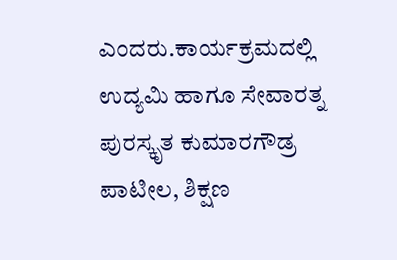ಎಂದರು.ಕಾರ್ಯಕ್ರಮದಲ್ಲಿ ಉದ್ಯಮಿ ಹಾಗೂ ಸೇವಾರತ್ನ ಪುರಸ್ಕೃತ ಕುಮಾರಗೌಡ್ರ ಪಾಟೀಲ, ಶಿಕ್ಷಣ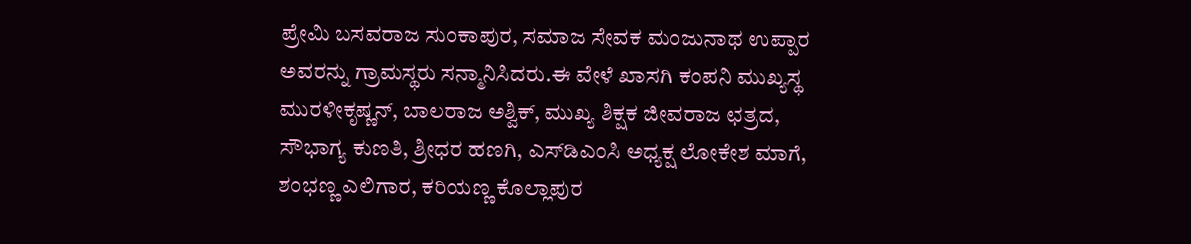ಪ್ರೇಮಿ ಬಸವರಾಜ ಸುಂಕಾಪುರ, ಸಮಾಜ ಸೇವಕ ಮಂಜುನಾಥ ಉಪ್ಪಾರ ಅವರನ್ನು ಗ್ರಾಮಸ್ಥರು ಸನ್ಮಾನಿಸಿದರು.ಈ ವೇಳೆ ಖಾಸಗಿ ಕಂಪನಿ ಮುಖ್ಯಸ್ಥ ಮುರಳೀಕೃಷ್ಣನ್, ಬಾಲರಾಜ ಅಶ್ವಿಕ್, ಮುಖ್ಯ ಶಿಕ್ಷಕ ಜೀವರಾಜ ಛತ್ರದ, ಸೌಭಾಗ್ಯ ಕುಣತಿ, ಶ್ರೀಧರ ಹಣಗಿ, ಎಸ್‌ಡಿಎಂಸಿ ಅಧ್ಯಕ್ಷ ಲೋಕೇಶ ಮಾಗೆ, ಶಂಭಣ್ಣ ಎಲಿಗಾರ, ಕರಿಯಣ್ಣ ಕೊಲ್ಲಾಪುರ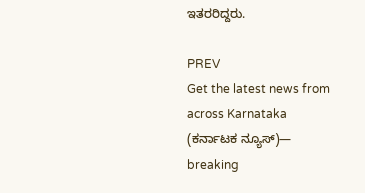ಇತರರಿದ್ದರು.

PREV
Get the latest news from across Karnataka (ಕರ್ನಾಟಕ ನ್ಯೂಸ್)— breaking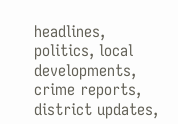headlines, politics, local developments, crime reports, district updates,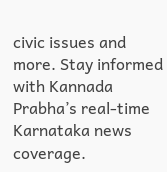civic issues and more. Stay informed with Kannada Prabha’s real‑time Karnataka news coverage.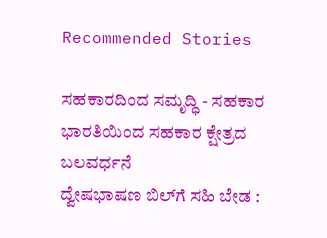Recommended Stories

ಸಹಕಾರದಿಂದ ಸಮೃದ್ಧಿ - ಸಹಕಾರ ಭಾರತಿಯಿಂದ ಸಹಕಾರ ಕ್ಷೇತ್ರದ ಬಲವರ್ಧನೆ
ದ್ವೇಷಭಾಷಣ ಬಿಲ್‌ಗೆ ಸಹಿ ಬೇಡ :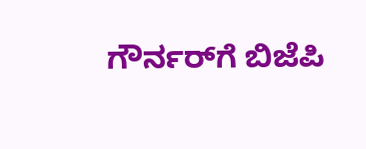ಗೌರ್ನರ್‌ಗೆ ಬಿಜೆಪಿ